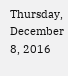Thursday, December 8, 2016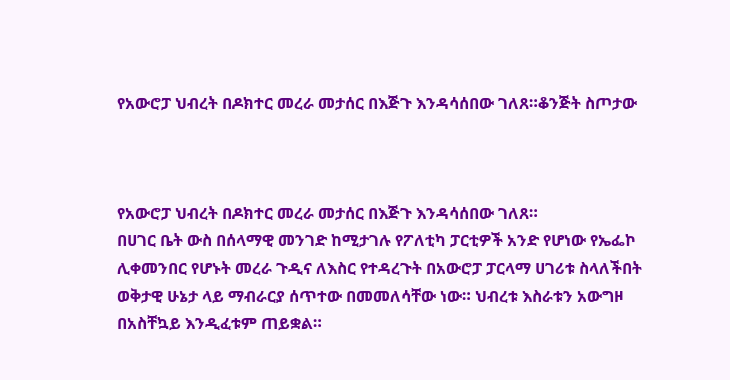የአውሮፓ ህብረት በዶክተር መረራ መታሰር በእጅጉ እንዳሳሰበው ገለጸ።ቆንጅት ስጦታው



የአውሮፓ ህብረት በዶክተር መረራ መታሰር በእጅጉ እንዳሳሰበው ገለጸ።
በሀገር ቤት ውስ በሰላማዊ መንገድ ከሚታገሉ የፖለቲካ ፓርቲዎች አንድ የሆነው የኤፌኮ ሊቀመንበር የሆኑት መረራ ጉዲና ለእስር የተዳረጉት በአውሮፓ ፓርላማ ሀገሪቱ ስላለችበት ወቅታዊ ሁኔታ ላይ ማብራርያ ሰጥተው በመመለሳቸው ነው። ህብረቱ እስራቱን አውግዞ በአስቸኳይ እንዲፈቱም ጠይቋል።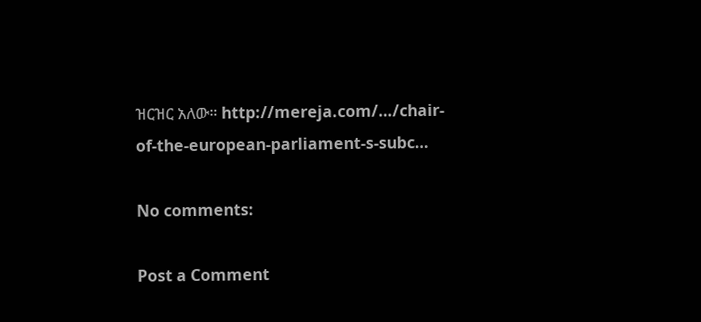ዝርዝር አለው። http://mereja.com/…/chair-of-the-european-parliament-s-subc…

No comments:

Post a Comment